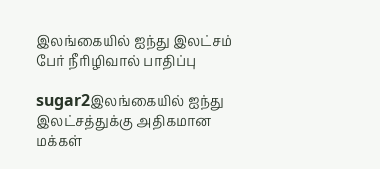இலங்கையில் ஐந்து இலட்சம் பேர் நீரிழிவால் பாதிப்பு

sugar2இலங்கையில் ஐந்து இலட்சத்துக்கு அதிகமான மக்கள்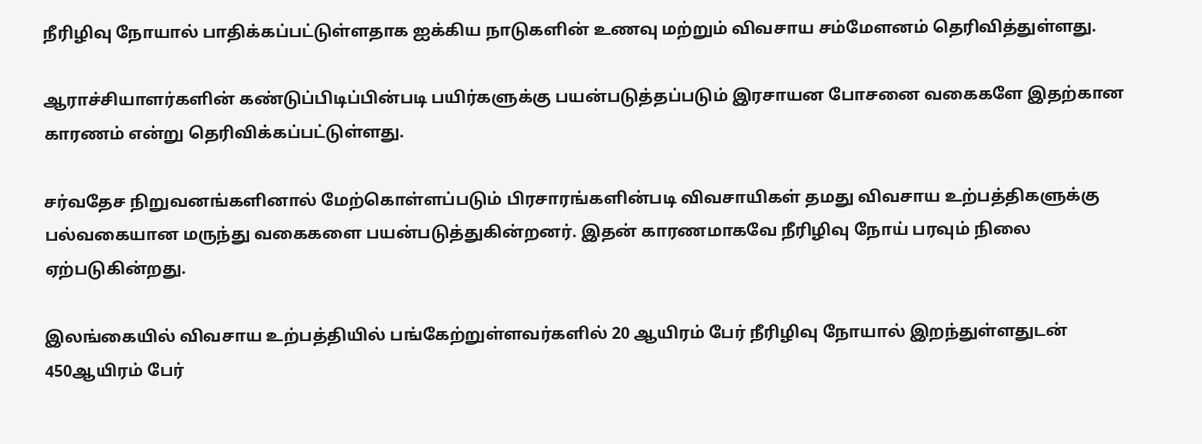நீரிழிவு நோயால் பாதிக்கப்பட்டுள்ளதாக ஐக்கிய நாடுகளின் உணவு மற்றும் விவசாய சம்மேளனம் தெரிவித்துள்ளது.

ஆராச்சியாளர்களின் கண்டுப்பிடிப்பின்படி பயிர்களுக்கு பயன்படுத்தப்படும் இரசாயன போசனை வகைகளே இதற்கான காரணம் என்று தெரிவிக்கப்பட்டுள்ளது.

சர்வதேச நிறுவனங்களினால் மேற்கொள்ளப்படும் பிரசாரங்களின்படி விவசாயிகள் தமது விவசாய உற்பத்திகளுக்கு பல்வகையான மருந்து வகைகளை பயன்படுத்துகின்றனர். இதன் காரணமாகவே நீரிழிவு நோய் பரவும் நிலை ஏற்படுகின்றது.

இலங்கையில் விவசாய உற்பத்தியில் பங்கேற்றுள்ளவர்களில் 20 ஆயிரம் பேர் நீரிழிவு நோயால் இறந்துள்ளதுடன் 450ஆயிரம் பேர்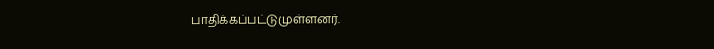பாதிக்கப்பட்டுமுள்ளனர்.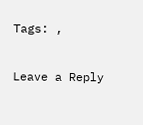Tags: ,

Leave a Reply